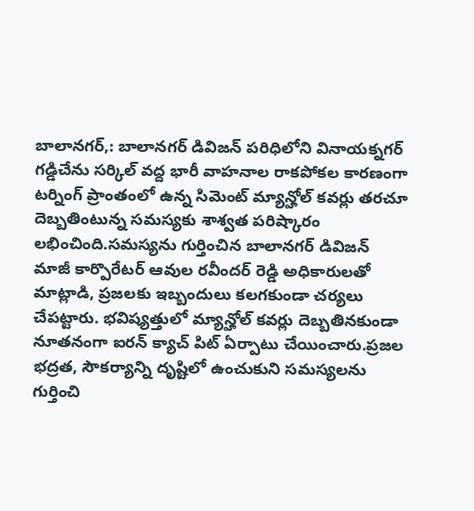బాలానగర్,: బాలానగర్ డివిజన్ పరిధిలోని వినాయక్నగర్ గడ్డిచేను సర్కిల్ వద్ద భారీ వాహనాల రాకపోకల కారణంగా టర్నింగ్ ప్రాంతంలో ఉన్న సిమెంట్ మ్యాన్హోల్ కవర్లు తరచూ దెబ్బతింటున్న సమస్యకు శాశ్వత పరిష్కారం లభించింది.సమస్యను గుర్తించిన బాలానగర్ డివిజన్ మాజీ కార్పొరేటర్ ఆవుల రవీందర్ రెడ్డి అధికారులతో మాట్లాడి, ప్రజలకు ఇబ్బందులు కలగకుండా చర్యలు చేపట్టారు. భవిష్యత్తులో మ్యాన్హోల్ కవర్లు దెబ్బతినకుండా నూతనంగా ఐరన్ క్యాచ్ పిట్ ఏర్పాటు చేయించారు.ప్రజల భద్రత, సౌకర్యాన్ని దృష్టిలో ఉంచుకుని సమస్యలను గుర్తించి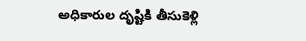అధికారుల దృష్టికి తీసుకెళ్లి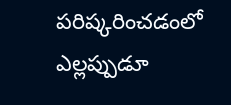పరిష్కరించడంలో ఎల్లప్పుడూ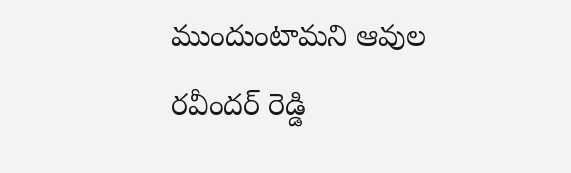ముందుంటామని ఆవుల రవీందర్ రెడ్డి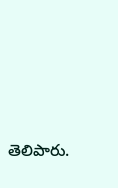తెలిపారు.